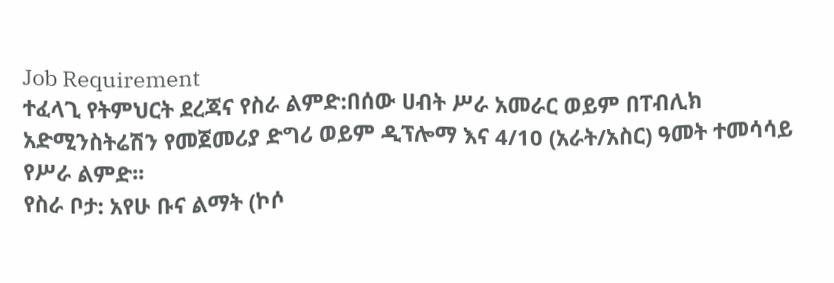Job Requirement
ተፈላጊ የትምህርት ደረጃና የስራ ልምድ:በሰው ሀብት ሥራ አመራር ወይም በፐብሊክ አድሚንስትሬሽን የመጀመሪያ ድግሪ ወይም ዲፕሎማ እና 4/10 (አራት/አስር) ዓመት ተመሳሳይ የሥራ ልምድ፡፡
የስራ ቦታ: አየሁ ቡና ልማት (ኮሶ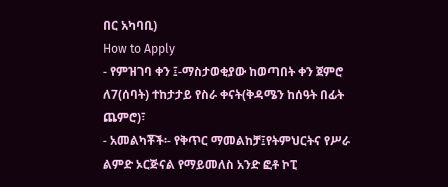በር አካባቢ)
How to Apply
- የምዝገባ ቀን ፤-ማስታወቂያው ከወጣበት ቀን ጀምሮ ለ7(ሰባት) ተከታታይ የስራ ቀናት(ቅዳሜን ከሰዓት በፊት ጨምሮ)፣
- አመልካቾች፡- የቅጥር ማመልከቻ፤የትምህርትና የሥራ ልምድ ኦርጅናል የማይመለስ አንድ ፎቶ ኮፒ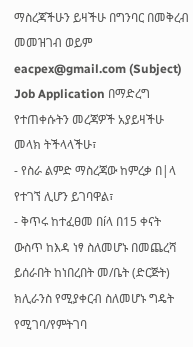ማስረጃችሁን ይዛችሁ በግንባር በመቅረብ መመዝገብ ወይም eacpex@gmail.com (Subject) Job Application በማድረግ የተጠቀሱትን መረጃዎች አያይዛችሁ መላክ ትችላላችሁ፣
- የስራ ልምድ ማስረጃው ከምረቃ በ|ላ የተገኘ ሊሆን ይገባዋል፣
- ቅጥሩ ከተፈፀመ በíላ በ15 ቀናት ውስጥ ከእዳ ነፃ ስለመሆኑ በመጨረሻ ይሰራበት ከነበረበት መ/ቤት (ድርጅት) ክሊራንስ የሚያቀርብ ስለመሆኑ ግዴት የሚገባ/የምትገባ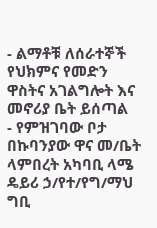- ልማቶቹ ለሰራተኞች የህክምና የመድን ዋስትና አገልግሎት እና መኖሪያ ቤት ይሰጣል
- የምዝገባው ቦታ በኩባንያው ዋና መ/ቤት ላምበረት አካባቢ ላሜ ዴይሪ ኃ/የተ/የግ/ማህ ግቢ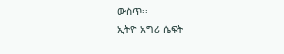ውስጥ፡፡
ኢትዮ አግሪ ሴፍት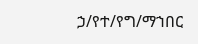ኃ/የተ/የግ/ማኀበር